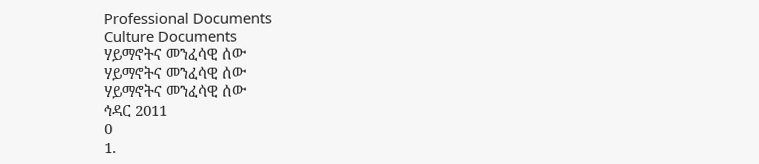Professional Documents
Culture Documents
ሃይማኖትና መንፈሳዊ ሰው
ሃይማኖትና መንፈሳዊ ሰው
ሃይማኖትና መንፈሳዊ ሰው
ኅዳር 2011
0
1.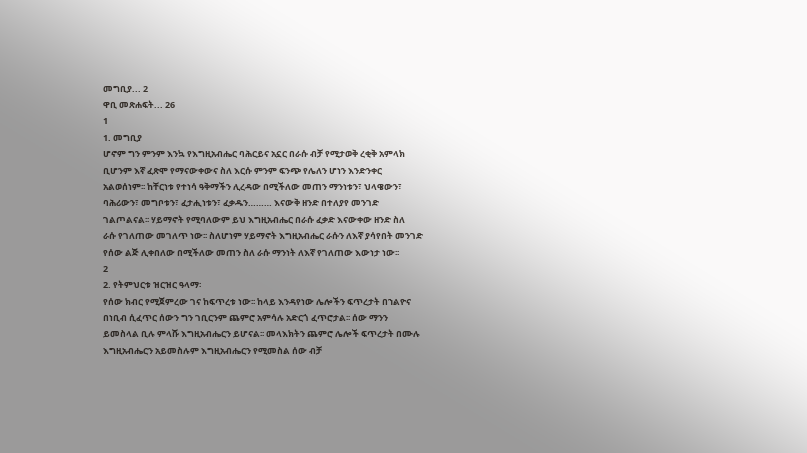መግቢያ... 2
ዋቢ መጽሐፍት... 26
1
1. መግቢያ
ሆኖም ግን ምንም እንኳ የእግዚአብሔር ባሕርይና አኗር በራሱ ብቻ የሚታወቅ ረቂቅ አምላክ
ቢሆንም እኛ ፈጽሞ የማናውቀውና ስለ እርሱ ምንም ፍንጭ የሌለን ሆነን እንድንቀር
አልወሰነም፡፡ ከቸርነቱ የተነሳ ዓቅማችን ሊረዳው በሚችለው መጠን ማንነቱን፣ ህላዌውን፣
ባሕሪውን፣ መግቦቱን፣ ፈታሒነቱን፣ ፈቃዱን……… እናውቅ ዘንድ በተለያየ መንገድ
ገልጦልናል፡፡ ሃይማኖት የሚባለውም ይህ እግዚአብሔር በራሱ ፈቃድ እናውቀው ዘንድ ስለ
ራሱ የገለጠው መገለጥ ነው፡፡ ስለሆነም ሃይማኖት እግዚአብሔር ራሱን ለእኛ ያሳየበት መንገድ
የሰው ልጅ ሊቀበለው በሚችለው መጠን ስለ ራሱ ማንነት ለእኛ የገለጠው እውነታ ነው፡፡
2
2. የትምህርቱ ዝርዝር ዓላማ፡
የሰው ክብር የሚጀምረው ገና ከፍጥረቱ ነው፡፡ ከላይ እንዳየነው ሌሎችን ፍጥረታት በኀልዮና
በነቢብ ሲፈጥር ሰውን ግን ገቢርንም ጨምሮ አምሳሉ አድርጎ ፈጥሮታል፡፡ ሰው ማንን
ይመስላል ቢሉ ምላሹ እግዚአብሔርን ይሆናል፡፡ መላእክትን ጨምሮ ሌሎች ፍጥረታት በሙሉ
እግዚአብሔርን አይመስሉም እግዚአብሔርን የሚመስል ሰው ብቻ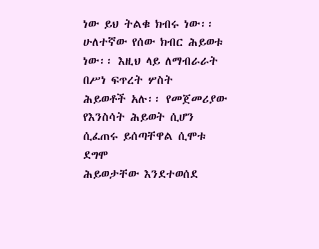ነው ይህ ትልቁ ክብሩ ነው፡፡
ሁለተኛው የሰው ክብር ሕይወቱ ነው፡፡ እዚህ ላይ ለማብራራት በሥነ ፍጥረት ሦስት
ሕይወቶች አሉ፡፡ የመጀመሪያው የእንስሳት ሕይወት ሲሆን ሲፈጠሩ ይሰጣቸዋል ሲሞቱ ደግሞ
ሕይወታቸው እንደተወሰደ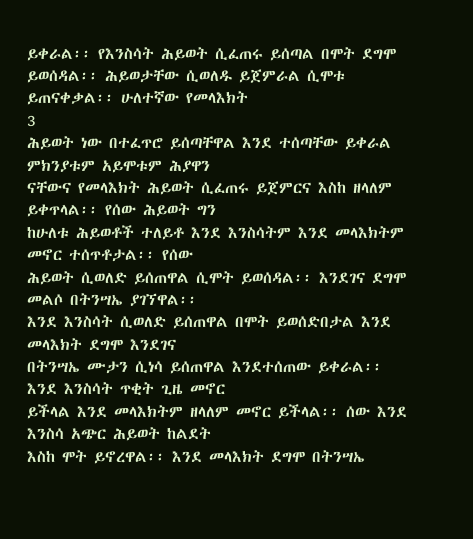ይቀራል፡፡ የእንስሳት ሕይወት ሲፈጠሩ ይሰጣል በሞት ደግሞ
ይወሰዳል፡፡ ሕይወታቸው ሲወለዱ ይጀምራል ሲሞቱ ይጠናቀቃል፡፡ ሁለተኛው የመላእክት
3
ሕይወት ነው በተፈጥሮ ይሰጣቸዋል እንደ ተሰጣቸው ይቀራል ምክንያቱም አይሞቱም ሕያዋን
ናቸውና የመላእክት ሕይወት ሲፈጠሩ ይጀምርና እስከ ዘላለም ይቀጥላል፡፡ የሰው ሕይወት ግን
ከሁለቱ ሕይወቶች ተለይቶ እንደ እንስሳትም እንደ መላእክትም መኖር ተሰጥቶታል፡፡ የሰው
ሕይወት ሲወለድ ይሰጠዋል ሲሞት ይወሰዳል፡፡ እንደገና ደግሞ መልሶ በትንሣኤ ያገኘዋል፡፡
እንደ እንስሳት ሲወለድ ይሰጠዋል በሞት ይወሰድበታል እንደ መላእክት ደግሞ እንደገና
በትንሣኤ ሙታን ሲነሳ ይሰጠዋል እንደተሰጠው ይቀራል፡፡ እንደ እንስሳት ጥቂት ጊዜ መኖር
ይችላል እንደ መላእክትም ዘላለም መኖር ይችላል፡፡ ሰው እንደ እንስሳ አጭር ሕይወት ከልደት
እስከ ሞት ይኖረዋል፡፡ እንደ መላእክት ደግሞ በትንሣኤ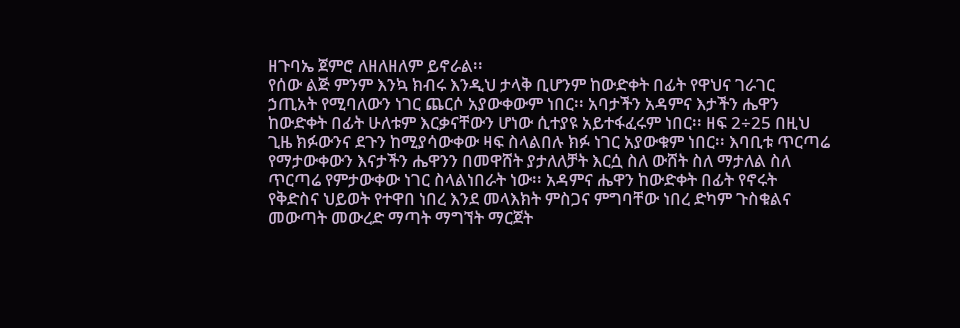ዘጉባኤ ጀምሮ ለዘለዘለም ይኖራል፡፡
የሰው ልጅ ምንም እንኳ ክብሩ እንዲህ ታላቅ ቢሆንም ከውድቀት በፊት የዋህና ገራገር
ኃጢአት የሚባለውን ነገር ጨርሶ አያውቀውም ነበር፡፡ አባታችን አዳምና እታችን ሔዋን
ከውድቀት በፊት ሁለቱም እርቃናቸውን ሆነው ሲተያዩ አይተፋፈሩም ነበር፡፡ ዘፍ 2÷25 በዚህ
ጊዜ ክፉውንና ደጉን ከሚያሳውቀው ዛፍ ስላልበሉ ክፉ ነገር አያውቁም ነበር፡፡ እባቢቱ ጥርጣሬ
የማታውቀውን እናታችን ሔዋንን በመዋሸት ያታለለቻት እርሷ ስለ ውሸት ስለ ማታለል ስለ
ጥርጣሬ የምታውቀው ነገር ስላልነበራት ነው፡፡ አዳምና ሔዋን ከውድቀት በፊት የኖሩት
የቅድስና ህይወት የተዋበ ነበረ እንደ መላእክት ምስጋና ምግባቸው ነበረ ድካም ጉስቁልና
መውጣት መውረድ ማጣት ማግኘት ማርጀት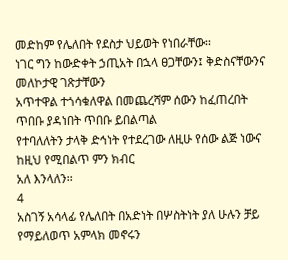መድከም የሌለበት የደስታ ህይወት የነበራቸው፡፡
ነገር ግን ከውድቀት ኃጢአት በኋላ ፀጋቸውን፤ ቅድስናቸውንና መለኮታዊ ገጽታቸውን
አጥተዋል ተጎሳቁለዋል በመጨረሻም ሰውን ከፈጠረበት ጥበቡ ያዳነበት ጥበቡ ይበልጣል
የተባለለትን ታላቅ ድኅነት የተደረገው ለዚሁ የሰው ልጅ ነውና ከዚህ የሚበልጥ ምን ክብር
አለ እንላለን፡፡
4
አስገኝ አሳላፊ የሌለበት በአድነት በሦስትነት ያለ ሁሉን ቻይ የማይለወጥ አምላክ መኖሩን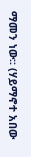ማመን ነው፡፡ (ሃይማኖተ አበው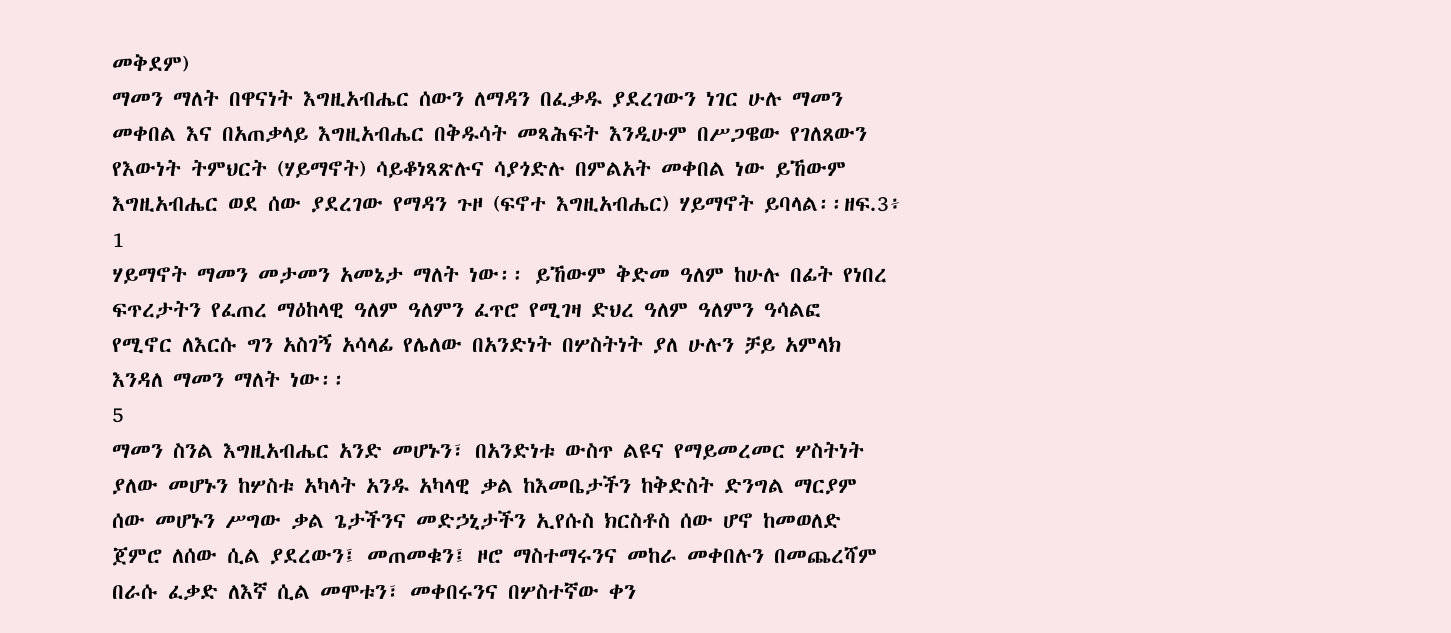መቅደም)
ማመን ማለት በዋናነት እግዚአብሔር ሰውን ለማዳን በፈቃዱ ያደረገውን ነገር ሁሉ ማመን
መቀበል እና በአጠቃላይ እግዚአብሔር በቅዱሳት መጻሕፍት እንዲሁም በሥጋዌው የገለጸውን
የእውነት ትምህርት (ሃይማኖት) ሳይቆነጻጽሉና ሳያጎድሉ በምልአት መቀበል ነው ይኸውም
እግዚአብሔር ወደ ሰው ያደረገው የማዳን ጉዞ (ፍኖተ እግዚአብሔር) ሃይማኖት ይባላል፡፡ዘፍ.3፥
1
ሃይማኖት ማመን መታመን አመኔታ ማለት ነው፡፡ ይኸውም ቅድመ ዓለም ከሁሉ በፊት የነበረ
ፍጥረታትን የፈጠረ ማዕከላዊ ዓለም ዓለምን ፈጥሮ የሚገዛ ድህረ ዓለም ዓለምን ዓሳልፎ
የሚኖር ለእርሱ ግን አስገኝ አሳላፊ የሌለው በአንድነት በሦስትነት ያለ ሁሉን ቻይ አምላክ
እንዳለ ማመን ማለት ነው፡፡
5
ማመን ስንል እግዚአብሔር አንድ መሆኑን፣ በአንድነቱ ውስጥ ልዩና የማይመረመር ሦስትነት
ያለው መሆኑን ከሦስቱ አካላት አንዱ አካላዊ ቃል ከእመቤታችን ከቅድስት ድንግል ማርያም
ሰው መሆኑን ሥግው ቃል ጌታችንና መድኃኒታችን ኢየሱስ ክርስቶስ ሰው ሆኖ ከመወለድ
ጀምሮ ለሰው ሲል ያደረውን፤ መጠመቁን፤ ዞሮ ማስተማሩንና መከራ መቀበሉን በመጨረሻም
በራሱ ፈቃድ ለእኛ ሲል መሞቱን፣ መቀበሩንና በሦስተኛው ቀን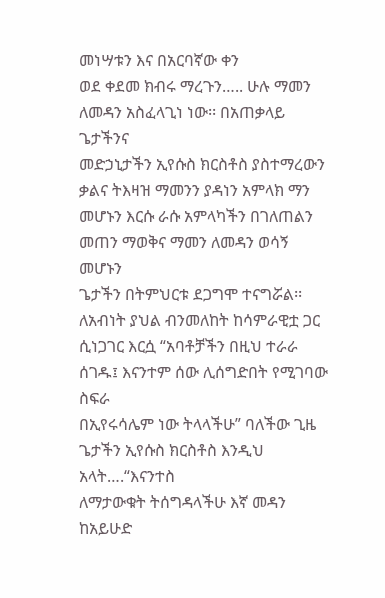መነሣቱን እና በአርባኛው ቀን
ወደ ቀደመ ክብሩ ማረጉን….. ሁሉ ማመን ለመዳን አስፈላጊነ ነው፡፡ በአጠቃላይ ጌታችንና
መድኃኒታችን ኢየሱስ ክርስቶስ ያስተማረውን ቃልና ትእዛዝ ማመንን ያዳነን አምላክ ማን
መሆኑን እርሱ ራሱ አምላካችን በገለጠልን መጠን ማወቅና ማመን ለመዳን ወሳኝ መሆኑን
ጌታችን በትምህርቱ ደጋግሞ ተናግሯል፡፡ ለአብነት ያህል ብንመለከት ከሳምራዊቷ ጋር
ሲነጋገር እርሷ “አባቶቻችን በዚህ ተራራ ሰገዱ፤ እናንተም ሰው ሊሰግድበት የሚገባው ስፍራ
በኢየሩሳሌም ነው ትላላችሁ” ባለችው ጊዜ ጌታችን ኢየሱስ ክርስቶስ እንዲህ አላት….“እናንተስ
ለማታውቁት ትሰግዳላችሁ እኛ መዳን ከአይሁድ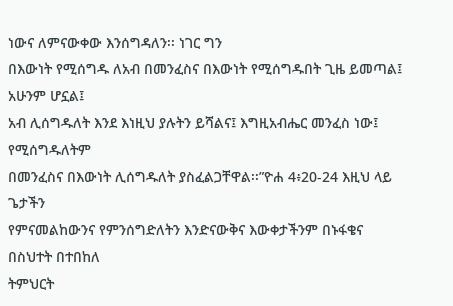ነውና ለምናውቀው እንሰግዳለን፡፡ ነገር ግን
በእውነት የሚሰግዱ ለአብ በመንፈስና በእውነት የሚሰግዱበት ጊዜ ይመጣል፤ አሁንም ሆኗል፤
አብ ሊሰግዱለት እንደ እነዚህ ያሉትን ይሻልና፤ እግዚአብሔር መንፈስ ነው፤ የሚሰግዱለትም
በመንፈስና በእውነት ሊሰግዱለት ያስፈልጋቸዋል፡፡”ዮሐ 4፥20-24 እዚህ ላይ ጌታችን
የምናመልከውንና የምንሰግድለትን እንድናውቅና እውቀታችንም በኑፋቄና በስህተት በተበከለ
ትምህርት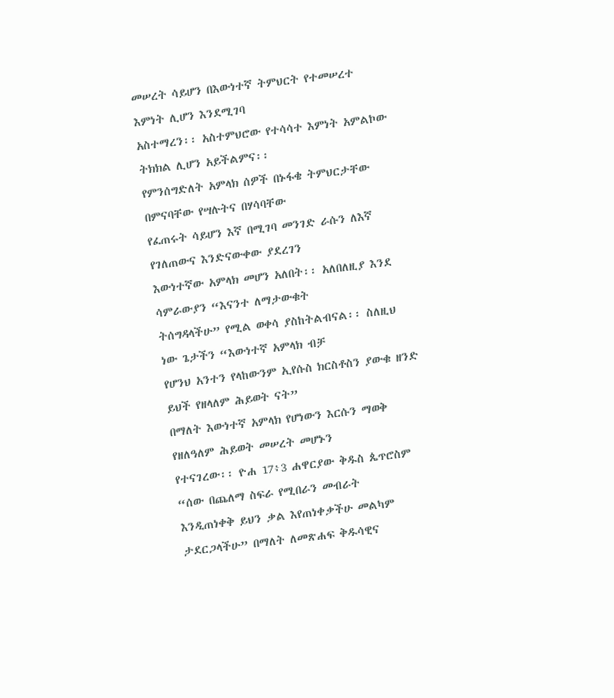መሠረት ሳይሆን በእውነተኛ ትምህርት የተመሠረተ እምነት ሊሆን እንደሚገባ
አስተማረን፡፡ አስተምህሮው የተሳሳተ እምነት አምልኮው ትክክል ሊሆን አይችልምና፡፡
የምንሰግድለት አምላክ ሰዎች በኑፋቄ ትምህርታቸው በምናባቸው የሣሉትና በሃሳባቸው
የፈጠሩት ሳይሆን እኛ በሚገባ መንገድ ራሱን ለእኛ የገለጠውና እንድናውቀው ያደረገን
እውነተኛው አምላክ መሆን አለበት፡፡ አለበለዚያ እንደ ሳምራውያን “እናንተ ለማታውቁት
ትሰግዳላችሁ” የሚል ወቀሳ ያስከትልብናል፡፡ ስለዚህ ነው ጌታችን “እውነተኛ አምላክ ብቻ
የሆንህ አንተን የላከውንም ኢየሱስ ክርስቶስን ያውቁ ዘንድ ይህች የዘላለም ሕይወት ናት”
በማለት እውነተኛ አምላክ የሆነውን እርሱን ማወቅ የዘለዓለም ሕይወት መሠረት መሆኑን
የተናገረው፡፡ ዮሐ 17፥3 ሐዋርያው ቅዱስ ጴጥሮስም “ሰው በጨለማ ስፍራ የሚበራን መብራት
እንዲጠነቀቅ ይህን ቃል እየጠነቀቃችሁ መልካም ታደርጋላችሁ” በማለት ለመጽሐፍ ቅዱሳዊና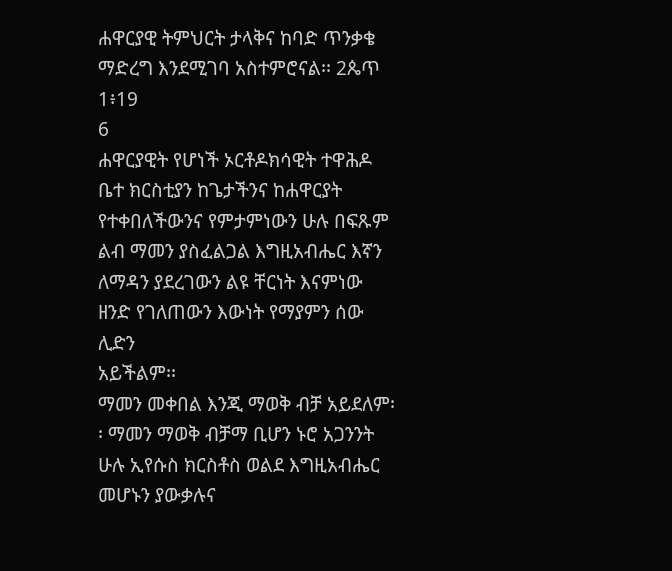ሐዋርያዊ ትምህርት ታላቅና ከባድ ጥንቃቄ ማድረግ እንደሚገባ አስተምሮናል፡፡ 2ጴጥ 1፥19
6
ሐዋርያዊት የሆነች ኦርቶዶክሳዊት ተዋሕዶ ቤተ ክርስቲያን ከጌታችንና ከሐዋርያት
የተቀበለችውንና የምታምነውን ሁሉ በፍጹም ልብ ማመን ያስፈልጋል እግዚአብሔር እኛን
ለማዳን ያደረገውን ልዩ ቸርነት እናምነው ዘንድ የገለጠውን እውነት የማያምን ሰው ሊድን
አይችልም፡፡
ማመን መቀበል እንጂ ማወቅ ብቻ አይደለም፡፡ ማመን ማወቅ ብቻማ ቢሆን ኑሮ አጋንንት
ሁሉ ኢየሱስ ክርስቶስ ወልደ እግዚአብሔር መሆኑን ያውቃሉና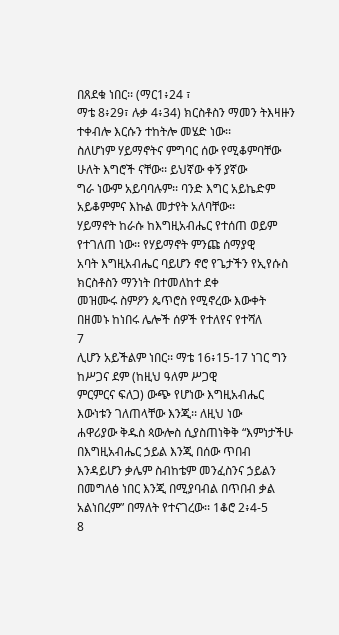በጸደቁ ነበር፡፡ (ማር1፥24 ፣
ማቴ 8፥29፣ ሉቃ 4፥34) ክርስቶስን ማመን ትእዛዙን ተቀብሎ እርሱን ተከትሎ መሄድ ነው፡፡
ስለሆነም ሃይማኖትና ምግባር ሰው የሚቆምባቸው ሁለት እግሮች ናቸው፡፡ ይህኛው ቀኝ ያኛው
ግራ ነውም አይባባሉም፡፡ ባንድ እግር አይኬድም አይቆምምና እኩል መታየት አለባቸው፡፡
ሃይማኖት ከራሱ ከእግዚአብሔር የተሰጠ ወይም የተገለጠ ነው፡፡ የሃይማኖት ምንጩ ሰማያዊ
አባት እግዚአብሔር ባይሆን ኖሮ የጌታችን የኢየሱስ ክርስቶስን ማንነት በተመለከተ ደቀ
መዝሙሩ ስምዖን ጴጥሮስ የሚኖረው እውቀት በዘመኑ ከነበሩ ሌሎች ሰዎች የተለየና የተሻለ
7
ሊሆን አይችልም ነበር፡፡ ማቴ 16፥15-17 ነገር ግን ከሥጋና ደም (ከዚህ ዓለም ሥጋዊ
ምርምርና ፍለጋ) ውጭ የሆነው እግዚአብሔር እውነቱን ገለጠላቸው እንጂ፡፡ ለዚህ ነው
ሐዋሪያው ቅዱስ ጳውሎስ ሲያስጠነቅቅ “እምነታችሁ በእግዚአብሔር ኃይል እንጂ በሰው ጥበብ
እንዳይሆን ቃሌም ስብከቴም መንፈስንና ኃይልን በመግለፅ ነበር እንጂ በሚያባብል በጥበብ ቃል
አልነበረም” በማለት የተናገረው፡፡ 1ቆሮ 2፥4-5
8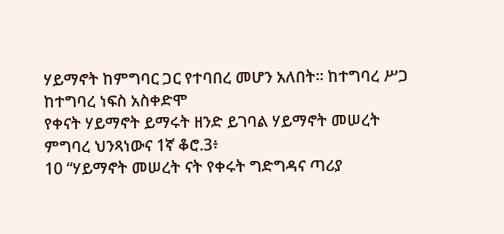ሃይማኖት ከምግባር ጋር የተባበረ መሆን አለበት፡፡ ከተግባረ ሥጋ ከተግባረ ነፍስ አስቀድሞ
የቀናት ሃይማኖት ይማሩት ዘንድ ይገባል ሃይማኖት መሠረት ምግባረ ህንጻነውና 1ኛ ቆሮ.3፥
10 “ሃይማኖት መሠረት ናት የቀሩት ግድግዳና ጣሪያ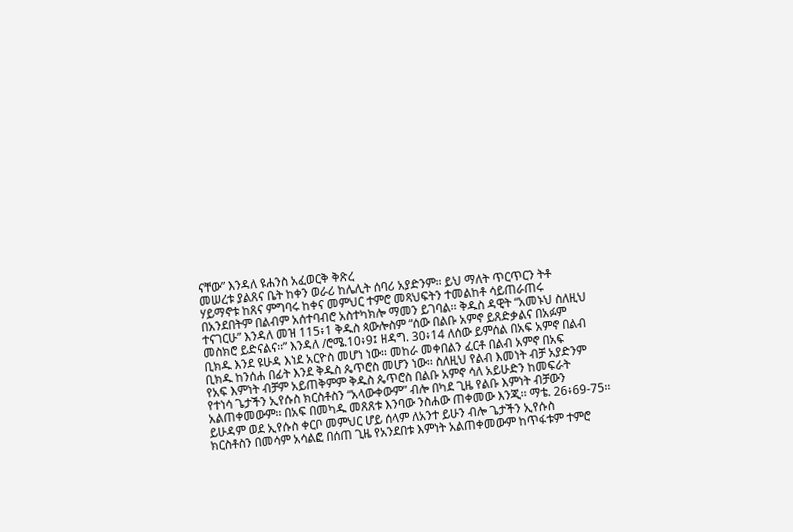ናቸው” እንዳለ ዩሐንስ አፈወርቅ ቅጽረ
መሠረቱ ያልጸና ቤት ከቀን ወራሪ ከሌሊት ሰባሪ አያድንም፡፡ ይህ ማለት ጥርጥርን ትቶ
ሃይማኖቱ ከጸና ምግባሩ ከቀና መምህር ተምሮ መጻህፍትን ተመልከቶ ሳይጠራጠሩ
በአንደበትም በልብም አሰተባብሮ አስተካክሎ ማመን ይገባል፡፡ ቅዱስ ዳዊት “አመኑህ ስለዚህ
ተናገርሁ” እንዳለ መዝ 115፥1 ቅዱስ ጳውሎስም “ሰው በልቡ አምኖ ይጸድቃልና በአፉም
መስክሮ ይድናልና፡፡” እንዳለ /ሮሜ.10፥9፤ ዘዳግ. 30፥14 ለሰው ይምሰል በአፍ አምኖ በልብ
ቢክዱ እንደ ዩሁዳ እነደ አርዮስ መሆነ ነው፡፡ መከራ መቀበልን ፈርቶ በልብ አምኖ በአፍ
ቢክዱ ከንሰሐ በፊት እንደ ቅዱስ ጴጥሮስ መሆን ነው፡፡ ስለዚህ የልብ እመነት ብቻ አያድንም
የአፍ እምነት ብቻም አይጠቅምም ቅዱስ ጴጥሮስ በልቡ አምኖ ሳለ አይሁድን ከመፍራት
የተነሳ ጌታችን ኢየሱስ ክርስቶስን “አላውቀውም” ብሎ በካደ ጊዜ የልቡ እምነት ብቻውን
አልጠቀመውም፡፡ በአፍ በመካዱ መጸጸቱ እንባው ንስሐው ጠቀመው እንጂ፡፡ ማቴ. 26፥69-75፡፡
ይሁዳም ወደ ኢየሱስ ቀርቦ መምህር ሆይ ሰላም ለአንተ ይሁን ብሎ ጌታችን ኢየሱስ
ክርስቶስን በመሳም አሳልፎ በሰጠ ጊዜ የአንደበቱ እምነት አልጠቀመውም ከጥፋቱም ተምሮ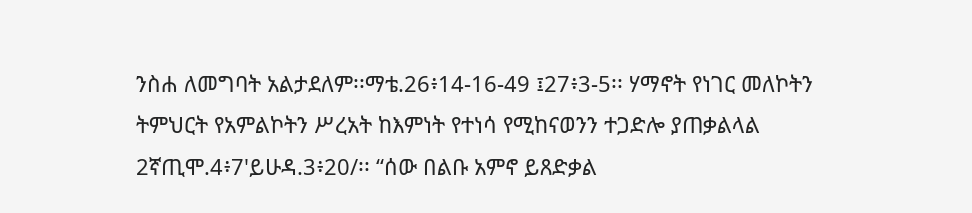ንስሐ ለመግባት አልታደለም፡፡ማቴ.26፥14-16-49 ፤27፥3-5፡፡ ሃማኖት የነገር መለኮትን
ትምህርት የአምልኮትን ሥረአት ከእምነት የተነሳ የሚከናወንን ተጋድሎ ያጠቃልላል
2ኛጢሞ.4፥7'ይሁዳ.3፥20/፡፡ “ሰው በልቡ አምኖ ይጸድቃል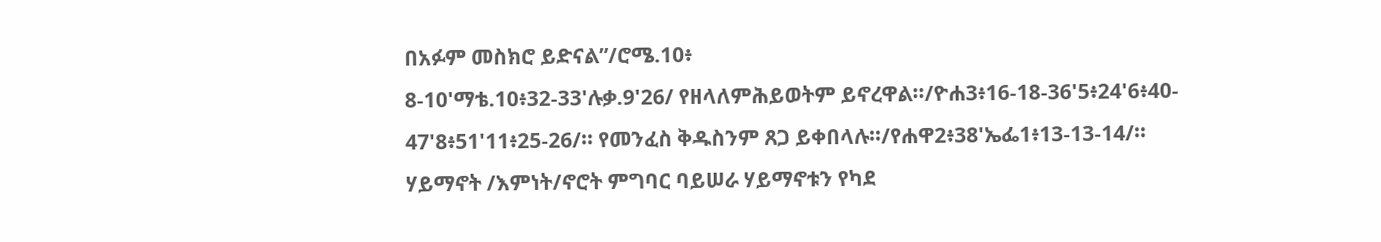በአፉም መስክሮ ይድናል”/ሮሜ.10፥
8-10'ማቴ.10፥32-33'ሉቃ.9'26/ የዘላለምሕይወትም ይኖረዋል፡፡/ዮሐ3፥16-18-36'5፥24'6፥40-
47'8፥51'11፥25-26/፡፡ የመንፈስ ቅዱስንም ጸጋ ይቀበላሉ፡፡/የሐዋ2፥38'ኤፌ1፥13-13-14/፡፡
ሃይማኖት /እምነት/ኖሮት ምግባር ባይሠራ ሃይማኖቱን የካደ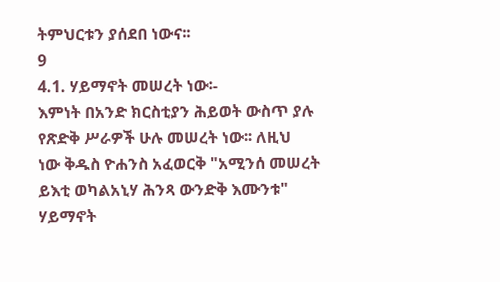ትምህርቱን ያሰደበ ነውና፡፡
9
4.1. ሃይማኖት መሠረት ነው፡-
እምነት በአንድ ክርስቲያን ሕይወት ውስጥ ያሉ የጽድቅ ሥራዎች ሁሉ መሠረት ነው፡፡ ለዚህ
ነው ቅዱስ ዮሐንስ አፈወርቅ "አሚንሰ መሠረት ይእቲ ወካልአኒሃ ሕንጻ ውንድቅ እሙንቱ"
ሃይማኖት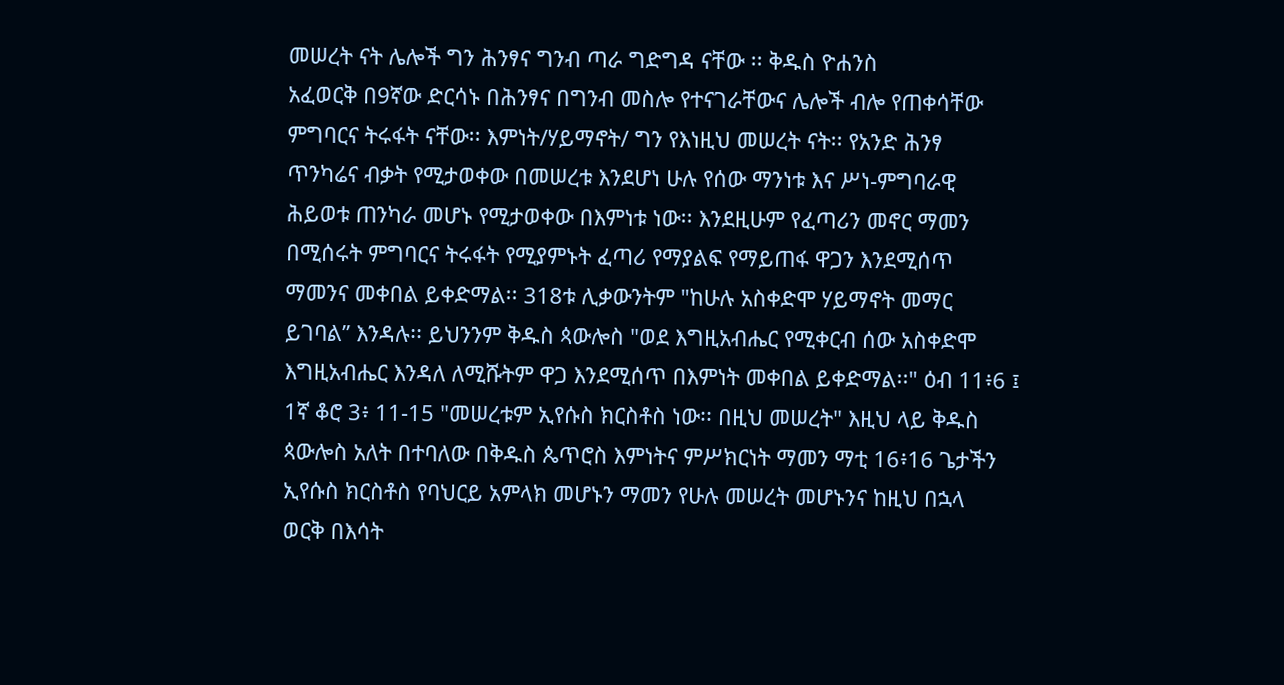መሠረት ናት ሌሎች ግን ሕንፃና ግንብ ጣራ ግድግዳ ናቸው ፡፡ ቅዱስ ዮሐንስ
አፈወርቅ በ9ኛው ድርሳኑ በሕንፃና በግንብ መስሎ የተናገራቸውና ሌሎች ብሎ የጠቀሳቸው
ምግባርና ትሩፋት ናቸው፡፡ እምነት/ሃይማኖት/ ግን የእነዚህ መሠረት ናት፡፡ የአንድ ሕንፃ
ጥንካሬና ብቃት የሚታወቀው በመሠረቱ እንደሆነ ሁሉ የሰው ማንነቱ እና ሥነ-ምግባራዊ
ሕይወቱ ጠንካራ መሆኑ የሚታወቀው በእምነቱ ነው፡፡ እንደዚሁም የፈጣሪን መኖር ማመን
በሚሰሩት ምግባርና ትሩፋት የሚያምኑት ፈጣሪ የማያልፍ የማይጠፋ ዋጋን እንደሚሰጥ
ማመንና መቀበል ይቀድማል፡፡ 318ቱ ሊቃውንትም "ከሁሉ አስቀድሞ ሃይማኖት መማር
ይገባል” እንዳሉ፡፡ ይህንንም ቅዱስ ጳውሎስ "ወደ እግዚአብሔር የሚቀርብ ሰው አስቀድሞ
እግዚአብሔር እንዳለ ለሚሹትም ዋጋ እንደሚሰጥ በእምነት መቀበል ይቀድማል፡፡" ዕብ 11፥6 ፤
1ኛ ቆሮ 3፥ 11-15 "መሠረቱም ኢየሱስ ክርስቶስ ነው፡፡ በዚህ መሠረት" እዚህ ላይ ቅዱስ
ጳውሎስ አለት በተባለው በቅዱስ ጴጥሮስ እምነትና ምሥክርነት ማመን ማቲ 16፥16 ጌታችን
ኢየሱስ ክርስቶስ የባህርይ አምላክ መሆኑን ማመን የሁሉ መሠረት መሆኑንና ከዚህ በኋላ
ወርቅ በእሳት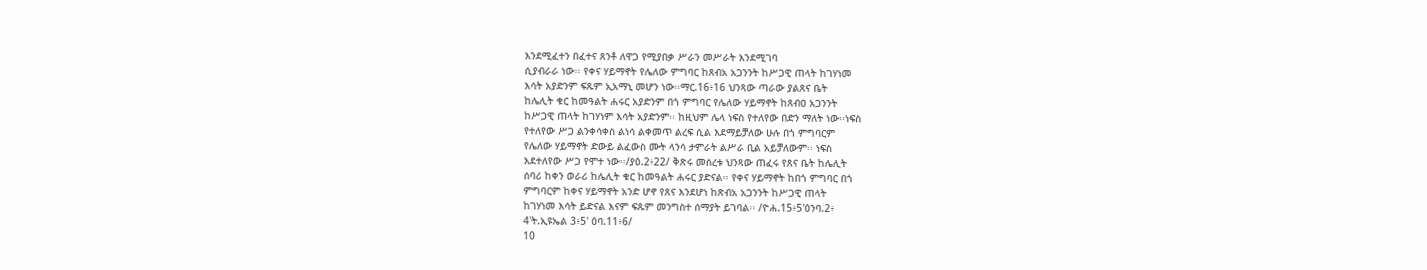እንደሚፈተን በፈተና ጸንቶ ለዋጋ የሚያበቃ ሥራን መሥራት እንደሚገባ
ሲያብራራ ነው፡፡ የቀና ሃይማኖት የሌለው ምግባር ከጸብአ አጋንንት ከሥጋዊ ጠላት ከገሃነመ
እሳት አያድንም ፍጹም ኢአማኒ መሆን ነው፡፡ማር.16፥16 ህንጻው ጣራው ያልጸና ቤት
ከሌሊት ቁር ከመዓልት ሐሩር አያድንም በጎ ምግባር የሌለው ሃይማኖት ከጸብዐ አጋንንት
ከሥጋዊ ጠላት ከገሃነም እሳት አያድንም፡፡ ከዚህም ሌላ ነፍስ የተለየው በድን ማለት ነው፡፡ነፍስ
የተለየው ሥጋ ልንቀሳቀስ ልነሳ ልቀመጥ ልረፍ ሲል እደማይቻለው ሁሉ በጎ ምግባርም
የሌለው ሃይማኖት ድውይ ልፈውስ ሙት ላንሳ ታምራት ልሥራ ቢል አይቻለውም፡፡ ነፍስ
እደተለየው ሥጋ የሞተ ነው፡፡/ያዕ.2፥22/ ቅጽሩ መሰረቱ ህንጻው ጠፈሩ የጸና ቤት ከሌሊት
ሰባሪ ከቀን ወራሪ ከሌሊት ቁር ከመዓልት ሐሩር ያድናል፡፡ የቀና ሃይማኖት ከበጎ ምግባር በጎ
ምግባርም ከቀና ሃይማኖት አንድ ሆኖ የጸና እንደሆነ ከጽብአ አጋንንት ከሥጋዊ ጠላት
ከገሃነመ እሳት ይድናል እናም ፍጹም መንግስተ ሰማያት ይገባል፡፡ /ዮሐ.15፥5'ዕንባ.2፥
4'ት.ኢዩኤል 3፥5' ዕባ.11፥6/
10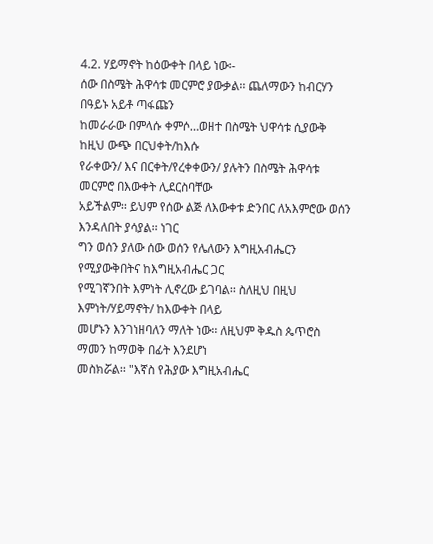4.2. ሃይማኖት ከዕውቀት በላይ ነው፡-
ሰው በስሜት ሕዋሳቱ መርምሮ ያውቃል፡፡ ጨለማውን ከብርሃን በዓይኑ አይቶ ጣፋጩን
ከመራራው በምላሱ ቀምሶ…ወዘተ በስሜት ህዋሳቱ ሲያውቅ ከዚህ ውጭ በርህቀት/ከእሱ
የራቀውን/ እና በርቀት/የረቀቀውን/ ያሉትን በስሜት ሕዋሳቱ መርምሮ በእውቀት ሊደርስባቸው
አይችልም፡፡ ይህም የሰው ልጅ ለእውቀቱ ድንበር ለአእምሮው ወሰን እንዳለበት ያሳያል፡፡ ነገር
ግን ወሰን ያለው ሰው ወሰን የሌለውን እግዚአብሔርን የሚያውቅበትና ከእግዚአብሔር ጋር
የሚገኛንበት እምነት ሊኖረው ይገባል፡፡ ስለዚህ በዚህ እምነት/ሃይማኖት/ ከእውቀት በላይ
መሆኑን እንገነዘባለን ማለት ነው፡፡ ለዚህም ቅዱስ ጴጥሮስ ማመን ከማወቅ በፊት እንደሆነ
መስክሯል፡፡ "እኛስ የሕያው እግዚአብሔር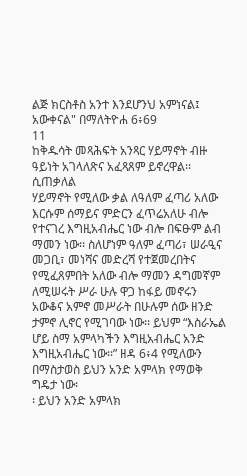ልጅ ክርስቶስ አንተ እንደሆንህ አምነናል፤
አውቀናል" በማለትዮሐ 6፥69
11
ከቅዱሳት መጻሕፍት አንጻር ሃይማኖት ብዙ ዓይነት አገላለጽና አፈጻጸም ይኖረዋል፡፡ ሲጠቃለል
ሃይማኖት የሚለው ቃል ለዓለም ፈጣሪ አለው እርሱም ሰማይና ምድርን ፈጥሬአለሁ ብሎ
የተናገረ እግዚአብሔር ነው ብሎ በፍፁም ልብ ማመን ነው፡፡ ስለሆነም ዓለም ፈጣሪ፣ ሠራዒና
መጋቢ፣ መነሻና መድረሻ የተጀመረበትና የሚፈጸምበት አለው ብሎ ማመን ዳግመኛም
ለሚሠሩት ሥራ ሁሉ ዋጋ ከፋይ መኖሩን አውቆና አምኖ መሥራት በሁሉም ሰው ዘንድ
ታምኖ ሊኖር የሚገባው ነው፡፡ ይህም “እስራኤል ሆይ ስማ አምላካችን እግዚአብሔር አንድ
እግዚአብሔር ነው፡፡” ዘዳ 6፥4 የሚለውን በማስታወስ ይህን አንድ አምላክ የማወቅ ግዴታ ነው፡
፡ ይህን አንድ አምላክ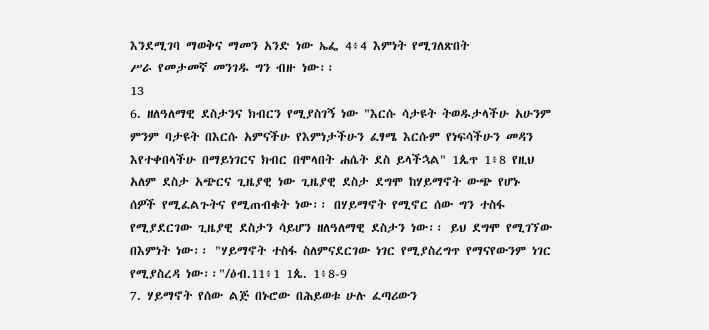እንደሚገባ ማወቅና ማመን አንድ ነው ኤፌ 4፥4 እምነት የሚገለጽበት
ሥራ የመታመኛ መንገዱ ግን ብዙ ነው፡፡
13
6. ዘለዓለማዊ ደስታንና ክብርን የሚያስገኝ ነው "እርሱ ሳታዩት ትወዱታላችሁ አሁንም
ምንም ባታዩት በእርሱ አምናችሁ የእምነታችሁን ፈፃሜ እርሱም የነፍሳችሁን መዳን
እየተቀበላችሁ በማይነገርና ክብር በሞላበት ሐሴት ደስ ይላችኋል" 1ጴጥ 1፥8 የዚህ
አለም ደስታ አጭርና ጊዜያዊ ነው ጊዜያዊ ደስታ ደግሞ ከሃይማኖት ውጭ የሆኑ
ሰዎች የሚፈልጉትና የሚጠብቁት ነው፡፡ በሃይማኖት የሚኖር ሰው ግን ተስፋ
የሚያደርገው ጊዜያዊ ደስታን ሳይሆን ዘለዓለማዊ ደስታን ነው፡፡ ይህ ደግሞ የሚገኘው
በእምነት ነው፡፡ "ሃይማኖት ተስፋ ስለምናደርገው ነገር የሚያስረግጥ የማናየውንም ነገር
የሚያስረዳ ነው፡፡"/ዕብ.11፥1 1ጴ. 1፥8-9
7. ሃይማኖት የሰው ልጅ በኑሮው በሕይወቱ ሁሉ ፈጣሪውን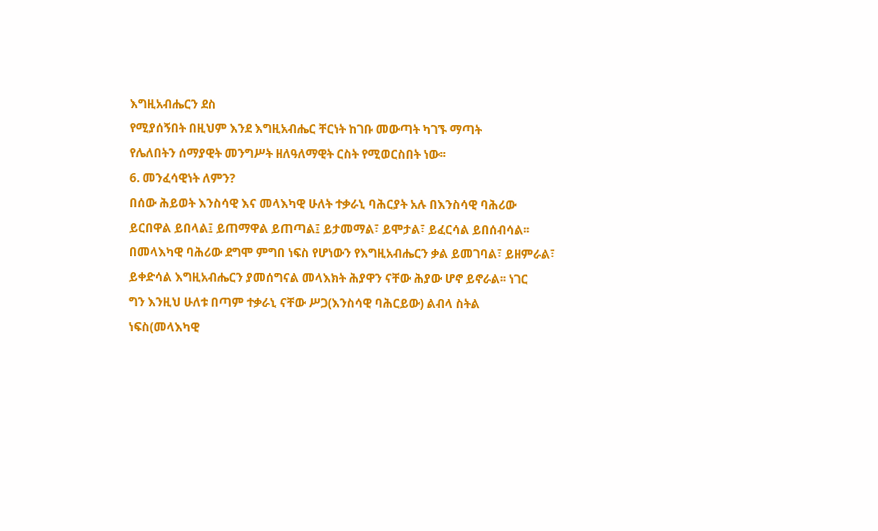እግዚአብሔርን ደስ
የሚያሰኝበት በዚህም እንደ እግዚአብሔር ቸርነት ከገቡ መውጣት ካገኙ ማጣት
የሌለበትን ሰማያዊት መንግሥት ዘለዓለማዊት ርስት የሚወርስበት ነው፡፡
6. መንፈሳዊነት ለምን?
በሰው ሕይወት እንስሳዊ እና መላእካዊ ሁለት ተቃራኒ ባሕርያት አሉ በእንስሳዊ ባሕሪው
ይርበዋል ይበላል፤ ይጠማዋል ይጠጣል፤ ይታመማል፣ ይሞታል፣ ይፈርሳል ይበሰብሳል፡፡
በመላእካዊ ባሕሪው ደግሞ ምግበ ነፍስ የሆነውን የእግዚአብሔርን ቃል ይመገባል፣ ይዘምራል፣
ይቀድሳል እግዚአብሔርን ያመሰግናል መላእክት ሕያዋን ናቸው ሕያው ሆኖ ይኖራል፡፡ ነገር
ግን እንዚህ ሁለቱ በጣም ተቃራኒ ናቸው ሥጋ(እንስሳዊ ባሕርይው) ልብላ ስትል
ነፍስ(መላእካዊ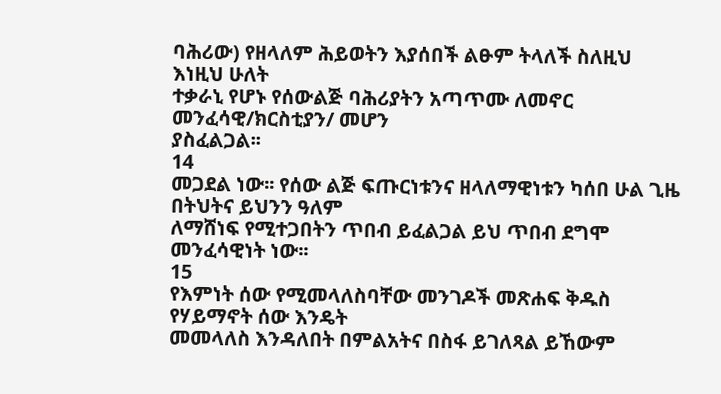ባሕሪው) የዘላለም ሕይወትን እያሰበች ልፁም ትላለች ስለዚህ እነዚህ ሁለት
ተቃራኒ የሆኑ የሰውልጅ ባሕሪያትን አጣጥሙ ለመኖር መንፈሳዊ/ክርስቲያን/ መሆን
ያስፈልጋል፡፡
14
መጋደል ነው፡፡ የሰው ልጅ ፍጡርነቱንና ዘላለማዊነቱን ካሰበ ሁል ጊዜ በትህትና ይህንን ዓለም
ለማሸነፍ የሚተጋበትን ጥበብ ይፈልጋል ይህ ጥበብ ደግሞ መንፈሳዊነት ነው፡፡
15
የእምነት ሰው የሚመላለስባቸው መንገዶች መጽሐፍ ቅዱስ የሃይማኖት ሰው እንዴት
መመላለስ እንዳለበት በምልአትና በስፋ ይገለጻል ይኸውም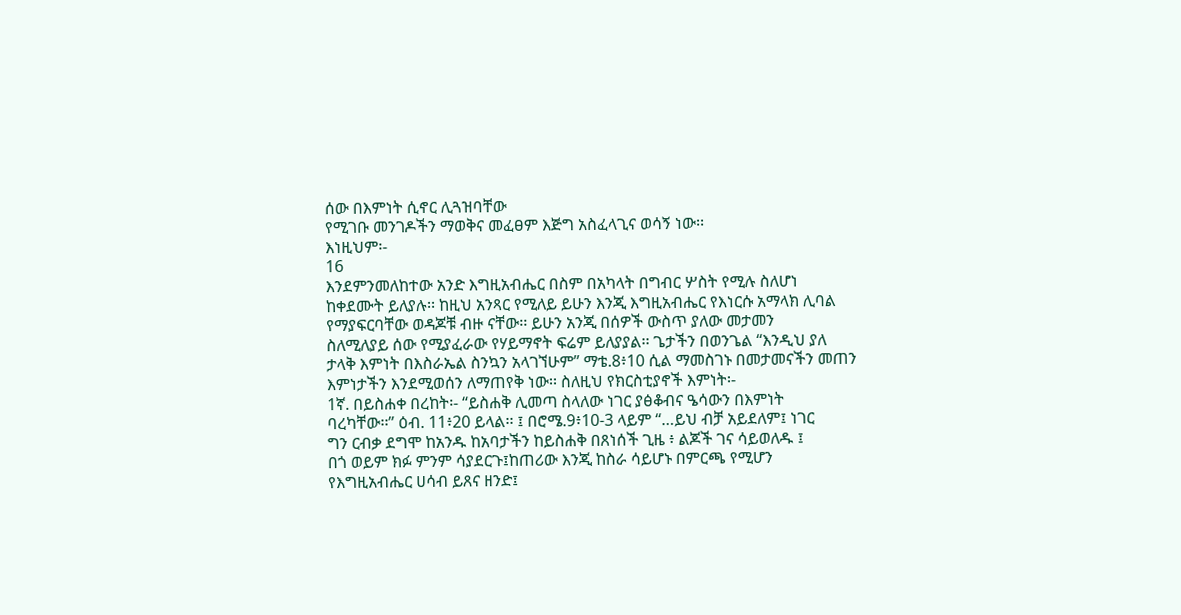ሰው በእምነት ሲኖር ሊጓዝባቸው
የሚገቡ መንገዶችን ማወቅና መፈፀም እጅግ አስፈላጊና ወሳኝ ነው፡፡
እነዚህም፡-
16
እንደምንመለከተው አንድ እግዚአብሔር በስም በአካላት በግብር ሦስት የሚሉ ስለሆነ
ከቀደሙት ይለያሉ፡፡ ከዚህ አንጻር የሚለይ ይሁን እንጂ እግዚአብሔር የእነርሱ አማላክ ሊባል
የማያፍርባቸው ወዳጆቹ ብዙ ናቸው፡፡ ይሁን አንጂ በሰዎች ውስጥ ያለው መታመን
ስለሚለያይ ሰው የሚያፈራው የሃይማኖት ፍሬም ይለያያል፡፡ ጌታችን በወንጌል “እንዲህ ያለ
ታላቅ እምነት በእስራኤል ስንኳን አላገኘሁም” ማቴ.8፥10 ሲል ማመስገኑ በመታመናችን መጠን
እምነታችን እንደሚወሰን ለማጠየቅ ነው፡፡ ስለዚህ የክርስቲያኖች እምነት፡-
1ኛ. በይስሐቀ በረከት፡- “ይስሐቅ ሊመጣ ስላለው ነገር ያፅቆብና ዔሳውን በእምነት
ባረካቸው፡፡” ዕብ. 11፥20 ይላል፡፡ ፤ በሮሜ.9፥10-3 ላይም “…ይህ ብቻ አይደለም፤ ነገር
ግን ርብቃ ደግሞ ከአንዱ ከአባታችን ከይስሐቅ በጸነሰች ጊዜ ፥ ልጆች ገና ሳይወለዱ ፤
በጎ ወይም ክፉ ምንም ሳያደርጉ፤ከጠሪው እንጂ ከስራ ሳይሆኑ በምርጫ የሚሆን
የእግዚአብሔር ሀሳብ ይጸና ዘንድ፤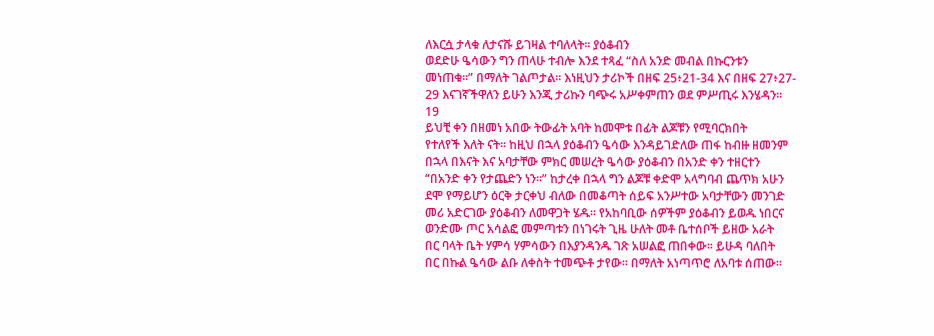ለእርሷ ታላቁ ለታናሹ ይገዛል ተባለላት፡፡ ያዕቆብን
ወደድሁ ዔሳውን ግን ጠላሁ ተብሎ እንደ ተጻፈ “ስለ አንድ መብል በኩርንቱን
መነጠቁ፡፡” በማለት ገልጦታል፡፡ እነዚህን ታሪኮች በዘፍ 25፥21-34 እና በዘፍ 27፥27-
29 እናገኛችዋለን ይሁን እንጂ ታሪኩን ባጭሩ አሥቀምጠን ወደ ምሥጢሩ እንሄዳን፡፡
19
ይህቺ ቀን በዘመነ አበው ትውፊት አባት ከመሞቱ በፊት ልጆቹን የሚባርክበት
የተለየች እለት ናት፡፡ ከዚህ በኋላ ያዕቆብን ዔሳው እንዳይገድለው ጠፋ ከብዙ ዘመንም
በኋላ በእናት እና አባታቸው ምክር መሠረት ዔሳው ያዕቆብን በአንድ ቀን ተዘርተን
“በአንድ ቀን የታጨድን ነን፡፡” ከታረቀ በኋላ ግን ልጆቹ ቀድሞ አላግባብ ጨጥክ አሁን
ደሞ የማይሆን ዕርቅ ታርቀህ ብለው በመቆጣት ሰይፍ አንሥተው አባታቸውን መንገድ
መሪ አድርገው ያዕቆብን ለመዋጋት ሄዱ፡፡ የአከባቢው ሰዎችም ያዕቆብን ይወዱ ነበርና
ወንድሙ ጦር አሳልፎ መምጣቱን በነገሩት ጊዜ ሁለት መቶ ቤተሰቦች ይዘው አራት
በር ባላት ቤት ሃምሳ ሃምሳውን በእያንዳንዱ ገጽ አሠልፎ ጠበቀው፡፡ ይሁዳ ባለበት
በር በኩል ዔሳው ልቡ ለቀስት ተመጭቶ ታየው፡፡ በማለት አነጣጥሮ ለአባቱ ሰጠው፡፡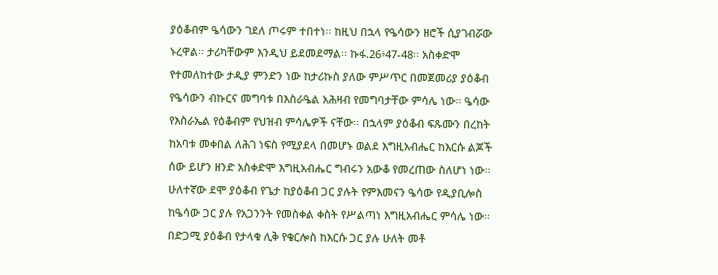ያዕቆብም ዔሳውን ገደለ ጦሩም ተበተነ፡፡ ከዚህ በኋላ የዔሳውን ዘሮች ሲያገብሯው
ኑረዋል፡፡ ታሪካቸውም እንዲህ ይደመደማል፡፡ ኩፋ.26፥47-48፡፡ አስቀድሞ
የተመለከተው ታዲያ ምንድን ነው ከታሪኩስ ያለው ምሥጥር በመጀመሪያ ያዕቆብ
የዔሳውን ብኩርና መግባቱ በእስራዔል አሕዛብ የመግባታቸው ምሳሌ ነው፡፡ ዔሳው
የእስራኤል የዕቆብም የህዝብ ምሳሌዎች ናቸው፡፡ በኋላም ያዕቆብ ፍጹሙን በረከት
ከአባቱ መቀበል ለሕገ ነፍስ የሚያደላ በመሆኑ ወልደ እግዚአብሔር ከእርሱ ልጆች
ሰው ይሆን ዘንድ አስቀድሞ እግዚአብሔር ግብሩን አውቆ የመረጠው ስለሆነ ነው፡፡
ሁለተኛው ደሞ ያዕቆብ የጌታ ከያዕቆብ ጋር ያሉት የምእመናን ዔሳው የዲያቢሎስ
ከዔሳው ጋር ያሉ የአጋንንት የመስቀል ቀስት የሥልጣነ እግዚአብሔር ምሳሌ ነው፡፡
በድጋሚ ያዕቆብ የታላቁ ሊቅ የቄርሎስ ከእርሱ ጋር ያሉ ሁለት መቶ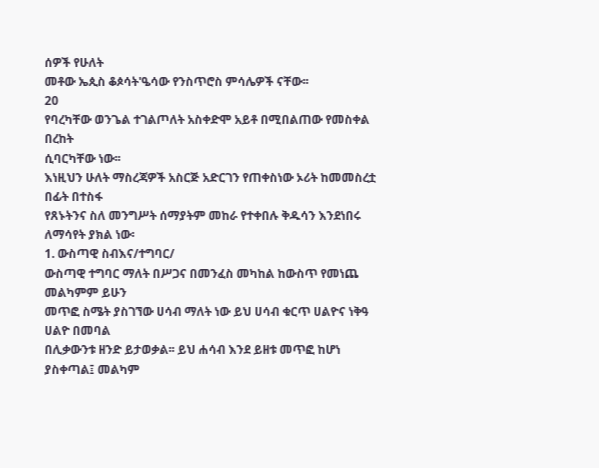ሰዎች የሁለት
መቶው ኤጲስ ቆጶሳት'ዔሳው የንስጥሮስ ምሳሌዎች ናቸው፡፡
20
የባረካቸው ወንጌል ተገልጦለት አስቀድሞ አይቶ በሚበልጠው የመስቀል በረከት
ሲባርካቸው ነው፡፡
እነዚህን ሁለት ማስረጃዎች አስርጅ አድርገን የጠቀስነው ኦሪት ከመመስረቷ በፊት በተስፋ
የጸኑትንና ስለ መንግሥት ሰማያትም መከራ የተቀበሉ ቅዱሳን እንደነበሩ ለማሳየት ያክል ነው፡
1. ውስጣዊ ስብእና/ተግባር/
ውስጣዊ ተግባር ማለት በሥጋና በመንፈስ መካከል ከውስጥ የመነጨ መልካምም ይሁን
መጥፎ ስሜት ያስገኘው ሀሳብ ማለት ነው ይህ ሀሳብ ቁርጥ ሀልዮና ነቅዓ ሀልዮ በመባል
በሊቃውንቱ ዘንድ ይታወቃል፡፡ ይህ ሐሳብ እንደ ይዘቱ መጥፎ ከሆነ ያስቀጣል፤ መልካም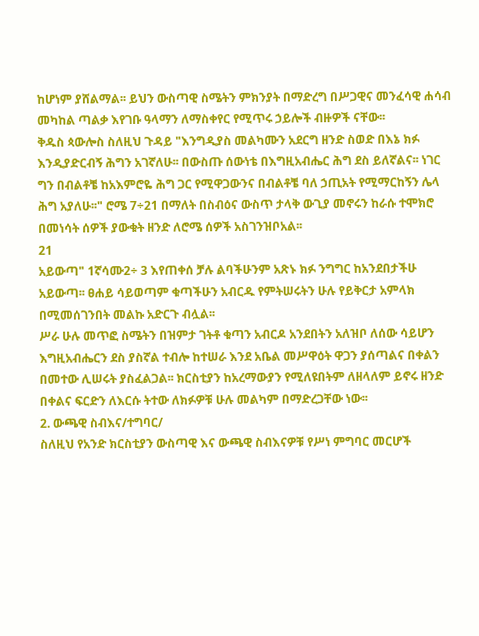ከሆነም ያሸልማል፡፡ ይህን ውስጣዊ ስሜትን ምክንያት በማድረግ በሥጋዊና መንፈሳዊ ሐሳብ
መካከል ጣልቃ እየገቡ ዓላማን ለማስቀየር የሚጥሩ ኃይሎች ብዙዎች ናቸው፡፡
ቅዱስ ጳውሎስ ስለዚህ ጉዳይ "እንግዲያስ መልካሙን አደርግ ዘንድ ስወድ በእኔ ክፉ
እንዲያድርብኝ ሕግን አገኛለሁ፡፡ በውስጡ ሰውነቴ በእግዚአብሔር ሕግ ደስ ይለኛልና፡፡ ነገር
ግን በብልቶቼ ከአእምሮዬ ሕግ ጋር የሚዋጋውንና በብልቶቼ ባለ ኃጢአት የሚማርከኝን ሌላ
ሕግ አያለሁ፡፡" ሮሜ 7÷21 በማለት በስብዕና ውስጥ ታላቅ ውጊያ መኖሩን ከራሱ ተሞክሮ
በመነሳት ሰዎች ያውቁት ዘንድ ለሮሜ ሰዎች አስገንዝቦአል፡፡
21
አይውጣ" 1ኛሳሙ2÷ 3 እየጠቀሰ ቻሉ ልባችሁንም አጽኑ ክፉ ንግግር ከአንደበታችሁ
አይውጣ፡፡ ፀሐይ ሳይወጣም ቁጣችሁን አብርዱ የምትሠሩትን ሁሉ የይቅርታ አምላክ
በሚመሰገንበት መልኩ አድርጉ ብሏል፡፡
ሥራ ሁሉ መጥፎ ስሜትን በዝምታ ገትቶ ቁጣን አብርዶ አንደበትን አለዝቦ ለሰው ሳይሆን
እግዚአብሔርን ደስ ያስኛል ተብሎ ከተሠራ እንደ አቤል መሥዋዕት ዋጋን ያሰጣልና በቀልን
በመተው ሊሠሩት ያስፈልጋል፡፡ ክርስቲያን ከአረማውያን የሚለዩበትም ለዘላለም ይኖሩ ዘንድ
በቀልና ፍርድን ለእርሱ ትተው ለክፉዎቹ ሁሉ መልካም በማድረጋቸው ነው፡፡
2. ውጫዊ ስብእና/ተግባር/
ስለዚህ የአንድ ክርስቲያን ውስጣዊ እና ውጫዊ ስብእናዎቹ የሥነ ምግባር መርሆች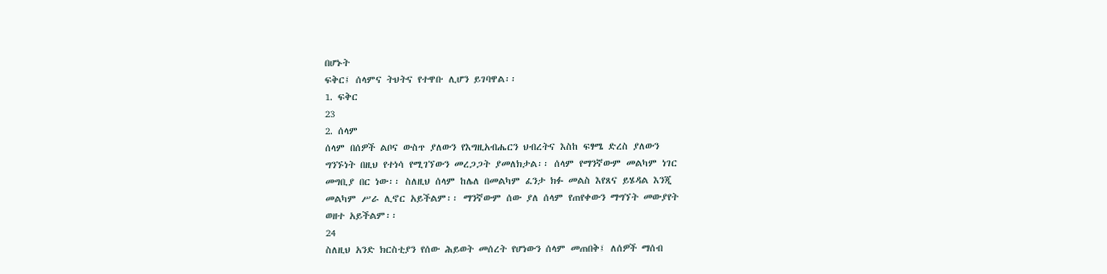በሆኑት
ፍቅር፤ ሰላምና ትህትና የተዋቡ ሊሆን ይገባዋል፡፡
1. ፍቅር
23
2. ሰላም
ሰላም በሰዎች ልቦና ውስጥ ያለውን የእግዚአብሔርን ህብረትና እስከ ፍፃሜ ድረስ ያለውን
ግንኙነት በዚህ የተነሳ የሚገኘውን መረጋጋት ያመለክታል፡፡ ሰላም የማንኛውም መልካም ነገር
መግቢያ በር ነው፡፡ ስለዚህ ሰላም ከሌለ በመልካም ፈንታ ክፉ መልስ እየጸና ይሄዳል እንጂ
መልካም ሥራ ሊኖር አይችልም፡፡ ማንኛውም ሰው ያለ ሰላም የጠየቀውን ማግኘት መውያየት
ወዘተ አይችልም፡፡
24
ስለዚህ አንድ ክርስቲያን የሰው ሕይወት መሰረት የሆነውን ሰላም መጠበቅ፤ ለሰዎች ማሰብ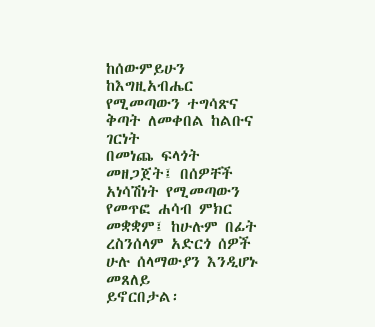ከሰውምይሁን ከእግዚአብሔር የሚመጣውን ተግሳጽና ቅጣት ለመቀበል ከልቡና ገርነት
በመነጨ ፍላጎት መዘጋጀት፤ በሰዎቸች አነሳሽነት የሚመጣውን የመጥፎ ሐሳብ ምክር
መቋቋም፤ ከሁሉም በፊት ረስንሰላም አድርጎ ሰዎች ሁሉ ሰላማውያን እንዲሆኑ መጸለይ
ይኖርበታል፡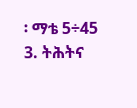፡ ማቴ 5÷45
3. ትሕትና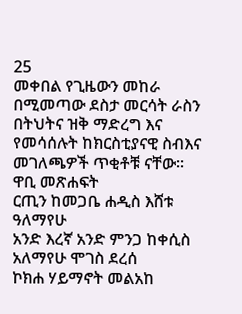25
መቀበል የጊዜውን መከራ በሚመጣው ደስታ መርሳት ራስን በትህትና ዝቅ ማድረግ እና
የመሳሰሉት ከክርስቲያናዊ ስብእና መገለጫዎች ጥቂቶቹ ናቸው፡፡
ዋቢ መጽሐፍት
ርጢን ከመጋቤ ሐዲስ እሸቱ ዓለማየሁ
አንድ እረኛ አንድ ምንጋ ከቀሲስ አለማየሁ ሞገስ ደረሰ
ኮክሐ ሃይማኖት መልአከ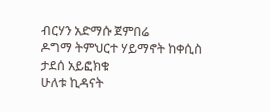ብርሃን አድማሱ ጀምበሬ
ዶግማ ትምህርተ ሃይማኖት ከቀሲስ ታደሰ አይፎክቁ
ሁለቱ ኪዳናት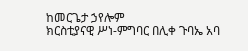ከመርጌታ ኃየሎም
ክርስቲያናዊ ሥነ-ምግባር በሊቀ ጉባኤ አባ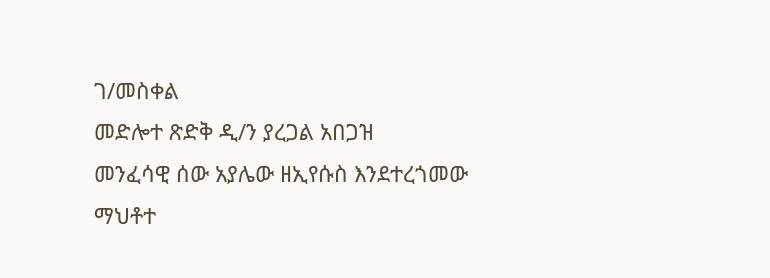ገ/መስቀል
መድሎተ ጽድቅ ዲ/ን ያረጋል አበጋዝ
መንፈሳዊ ሰው አያሌው ዘኢየሱስ እንደተረጎመው
ማህቶተ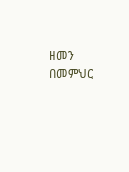ዘመን በመምህር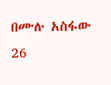በሙሉ አስፋው
26